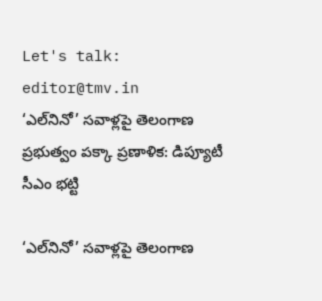Let's talk: editor@tmv.in
‘ఎల్‌‌నినో’ సవాళ్లపై తెలంగాణ ప్రభుత్వం పక్కా ప్రణాళిక: డిప్యూటీ సీఎం భట్టి

‘ఎల్‌‌నినో’ సవాళ్లపై తెలంగాణ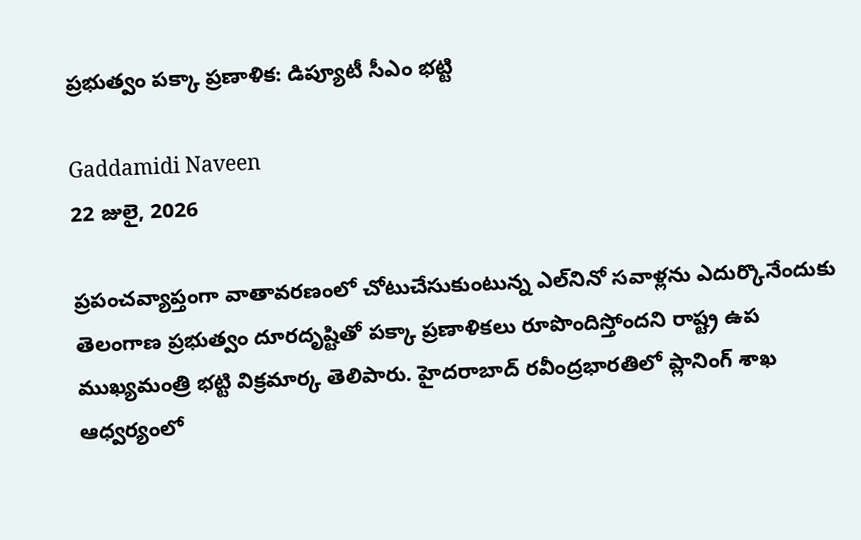ప్రభుత్వం పక్కా ప్రణాళిక: డిప్యూటీ సీఎం భట్టి

Gaddamidi Naveen
22 జులై, 2026

ప్రపంచవ్యాప్తంగా వాతావరణంలో చోటుచేసుకుంటున్న ఎల్‌‌నినో సవాళ్లను ఎదుర్కొనేందుకు తెలంగాణ ప్రభుత్వం దూరదృష్టితో పక్కా ప్రణాళికలు రూపొందిస్తోందని రాష్ట్ర ఉప ముఖ్యమంత్రి భట్టి విక్రమార్క తెలిపారు. హైదరాబాద్ రవీంద్రభారతిలో ప్లానింగ్ శాఖ ఆధ్వర్యంలో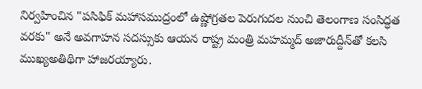నిర్వహించిన "పసిఫిక్ మహాసముద్రంలో ఉష్ణోగ్రతల పెరుగుదల నుంచి తెలంగాణ సంసిద్ధత వరకు" అనే అవగాహన సదస్సుకు ఆయన రాష్ట్ర మంత్రి మహమ్మద్ అజారుద్దీన్‌తో కలసి ముఖ్యఅతిథిగా హాజరయ్యారు.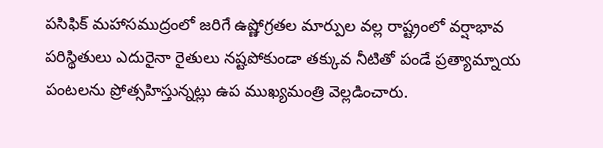పసిఫిక్ మహాసముద్రంలో జరిగే ఉష్ణోగ్రతల మార్పుల వల్ల రాష్ట్రంలో వర్షాభావ పరిస్థితులు ఎదురైనా రైతులు నష్టపోకుండా తక్కువ నీటితో పండే ప్రత్యామ్నాయ పంటలను ప్రోత్సహిస్తున్నట్లు ఉప ముఖ్యమంత్రి వెల్లడించారు.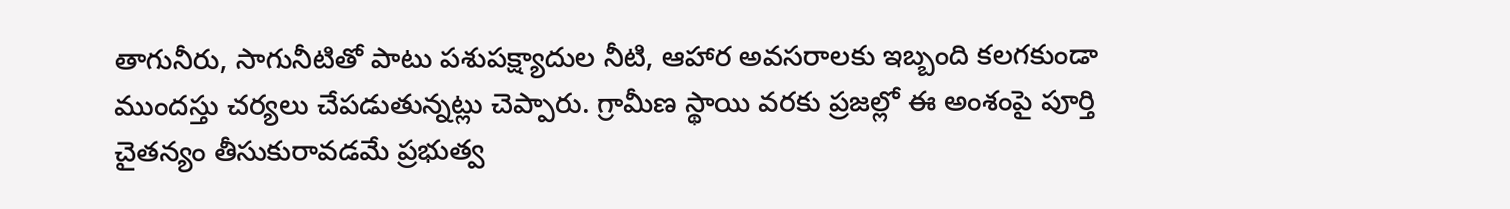తాగునీరు, సాగునీటితో పాటు పశుపక్ష్యాదుల నీటి, ఆహార అవసరాలకు ఇబ్బంది కలగకుండా ముందస్తు చర్యలు చేపడుతున్నట్లు చెప్పారు. గ్రామీణ స్థాయి వరకు ప్రజల్లో ఈ అంశంపై పూర్తి చైతన్యం తీసుకురావడమే ప్రభుత్వ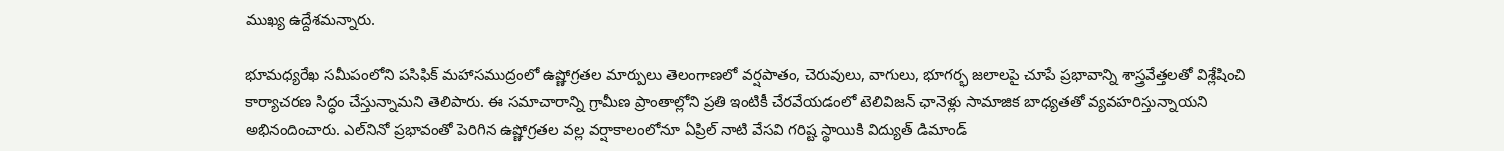ముఖ్య ఉద్దేశమన్నారు.

భూమధ్యరేఖ సమీపంలోని పసిఫిక్ మహాసముద్రంలో ఉష్ణోగ్రతల మార్పులు తెలంగాణలో వర్షపాతం, చెరువులు, వాగులు, భూగర్భ జలాలపై చూపే ప్రభావాన్ని శాస్త్రవేత్తలతో విశ్లేషించి కార్యాచరణ సిద్ధం చేస్తున్నామని తెలిపారు. ఈ సమాచారాన్ని గ్రామీణ ప్రాంతాల్లోని ప్రతి ఇంటికీ చేరవేయడంలో టెలివిజన్ ఛానెళ్లు సామాజిక బాధ్యతతో వ్యవహరిస్తున్నాయని అభినందించారు. ఎల్‌‌నినో ప్రభావంతో పెరిగిన ఉష్ణోగ్రతల వల్ల వర్షాకాలంలోనూ ఏప్రిల్ నాటి వేసవి గరిష్ట స్థాయికి విద్యుత్ డిమాండ్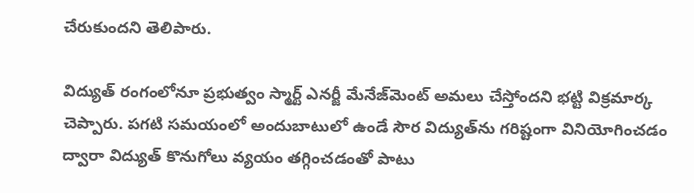చేరుకుందని తెలిపారు.

విద్యుత్ రంగంలోనూ ప్రభుత్వం స్మార్ట్ ఎనర్జీ మేనేజ్‌మెంట్ అమలు చేస్తోందని భట్టి విక్రమార్క చెప్పారు. పగటి సమయంలో అందుబాటులో ఉండే సౌర విద్యుత్‌ను గరిష్టంగా వినియోగించడం ద్వారా విద్యుత్ కొనుగోలు వ్యయం తగ్గించడంతో పాటు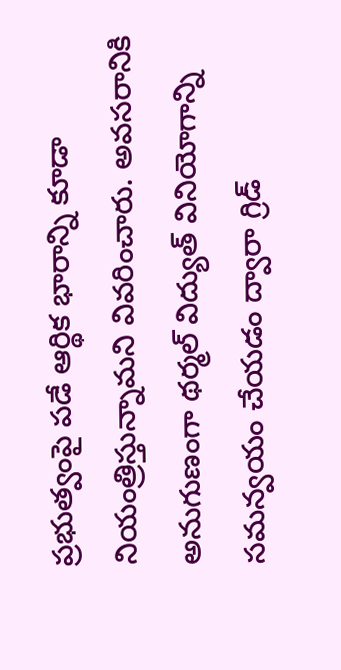ప్రభుత్వంపై పడే ఆర్థిక భారాన్ని కూడా నియంత్రిస్తున్నామని వివరించారు. అవసరానికి అనుగుణంగా థర్మల్ విద్యుత్ వినియోగాన్ని సమన్వయం చేయడం ద్వారా గ్రిడ్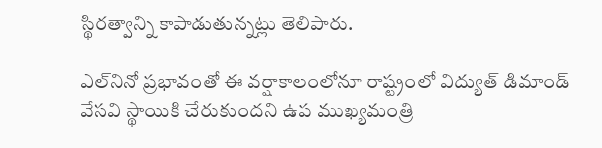స్థిరత్వాన్ని కాపాడుతున్నట్లు తెలిపారు.

ఎల్‌‌నినో ప్రభావంతో ఈ వర్షాకాలంలోనూ రాష్ట్రంలో విద్యుత్ డిమాండ్ వేసవి స్థాయికి చేరుకుందని ఉప ముఖ్యమంత్రి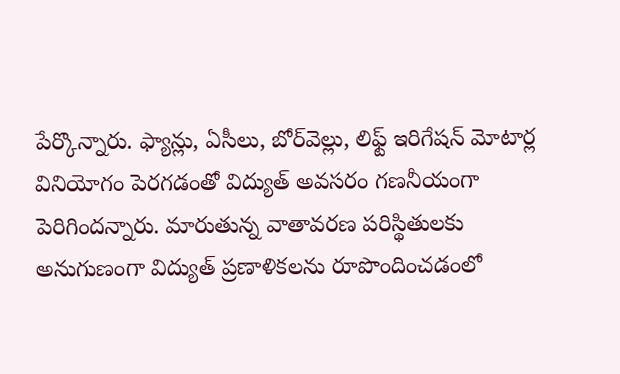పేర్కొన్నారు. ఫ్యాన్లు, ఏసీలు, బోర్‌వెల్లు, లిఫ్ట్ ఇరిగేషన్ మోటార్ల వినియోగం పెరగడంతో విద్యుత్ అవసరం గణనీయంగా పెరిగిందన్నారు. మారుతున్న వాతావరణ పరిస్థితులకు అనుగుణంగా విద్యుత్ ప్రణాళికలను రూపొందించడంలో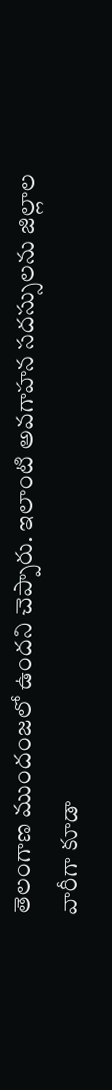తెలంగాణ ముందంజలో ఉందని చెప్పారు. ఇలాంటి అవగాహన సదస్సులను జిల్లాల వారీగా కూడా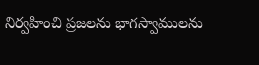నిర్వహించి ప్రజలను భాగస్వాములను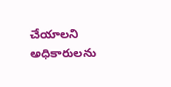చేయాలని అధికారులను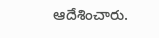ఆదేశించారు.